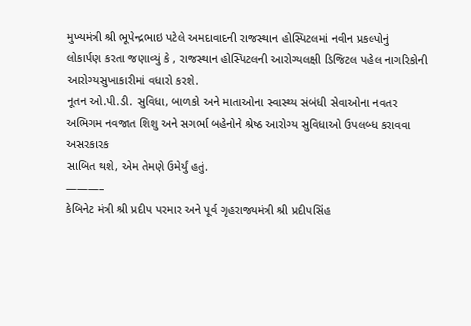મુખ્યમંત્રી શ્રી ભૂપેન્દ્રભાઇ પટેલે અમદાવાદની રાજસ્થાન હોસ્પિટલમાં નવીન પ્રકલ્પોનું
લોકાર્પણ કરતા જણાવ્યું કે , રાજસ્થાન હોસ્પિટલની આરોગ્યલક્ષી ડિજિટલ પહેલ નાગરિકોની
આરોગ્યસુખાકારીમાં વધારો કરશે.
નૂતન ઓ.પી.ડી. સુવિધા, બાળકો અને માતાઓના સ્વાસ્થ્ય સંબંધી સેવાઓના નવતર
અભિગમ નવજાત શિશુ અને સગર્ભા બહેનોને શ્રેષ્ઠ આરોગ્ય સુવિધાઓ ઉપલબ્ધ કરાવવા અસરકારક
સાબિત થશે, એમ તેમણે ઉમેર્યું હતું.
———–
કેબિનેટ મંત્રી શ્રી પ્રદીપ પરમાર અને પૂર્વ ગૃહરાજ્યમંત્રી શ્રી પ્રદીપસિંહ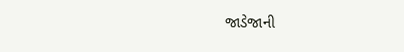જાડેજાની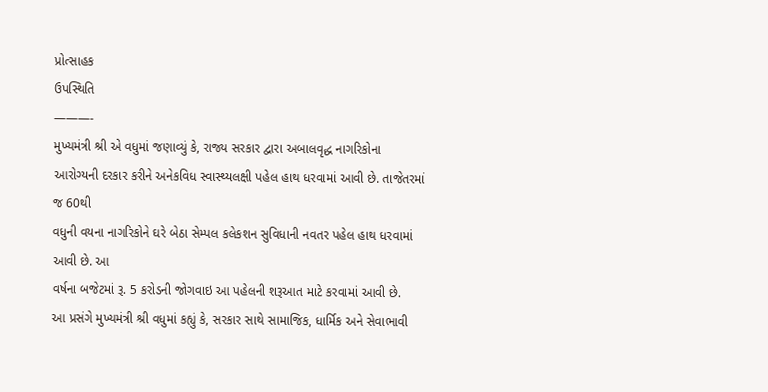પ્રોત્સાહક
ઉપસ્થિતિ
———-
મુખ્યમંત્રી શ્રી એ વધુમાં જણાવ્યું કે, રાજ્ય સરકાર દ્વારા અબાલવૃદ્ધ નાગરિકોના
આરોગ્યની દરકાર કરીને અનેકવિધ સ્વાસ્થ્યલક્ષી પહેલ હાથ ધરવામાં આવી છે. તાજેતરમાં જ 60થી
વધુની વયના નાગરિકોને ઘરે બેઠા સેમ્પલ કલેકશન સુવિધાની નવતર પહેલ હાથ ધરવામાં આવી છે. આ
વર્ષના બજેટમાં રૂ. 5 કરોડની જોગવાઇ આ પહેલની શરૂઆત માટે કરવામાં આવી છે.
આ પ્રસંગે મુખ્યમંત્રી શ્રી વધુમાં કહ્યું કે, સરકાર સાથે સામાજિક, ધાર્મિક અને સેવાભાવી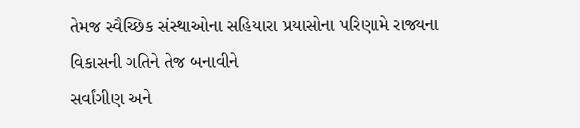તેમજ સ્વૈચ્છિક સંસ્થાઓના સહિયારા પ્રયાસોના પરિણામે રાજ્યના વિકાસની ગતિને તેજ બનાવીને
સર્વાંગીણ અને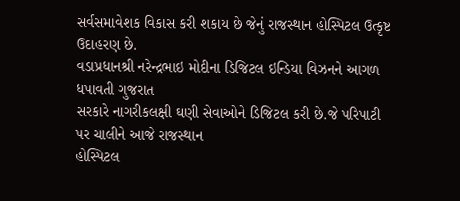સર્વસમાવેશક વિકાસ કરી શકાય છે જેનું રાજસ્થાન હોસ્પિટલ ઉત્કૃષ્ટ ઉદાહરણ છે.
વડાપ્રધાનશ્રી નરેન્દ્રભાઇ મોદીના ડિજિટલ ઇન્ડિયા વિઝનને આગળ ધપાવતી ગુજરાત
સરકારે નાગરીકલક્ષી ઘણી સેવાઓને ડિજિટલ કરી છે.જે પરિપાટી પર ચાલીને આજે રાજસ્થાન
હોસ્પિટલ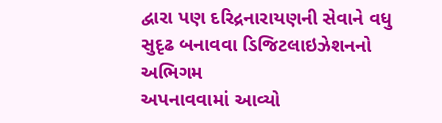દ્વારા પણ દરિદ્રનારાયણની સેવાને વધુ સુદૃઢ બનાવવા ડિજિટલાઇઝેશનનો અભિગમ
અપનાવવામાં આવ્યો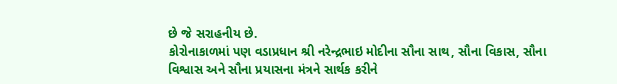છે જે સરાહનીય છે.
કોરોનાકાળમાં પણ વડાપ્રધાન શ્રી નરેન્દ્રભાઇ મોદીના સૌના સાથ, સૌના વિકાસ, સૌના
વિશ્વાસ અને સૌના પ્રયાસના મંત્રને સાર્થક કરીને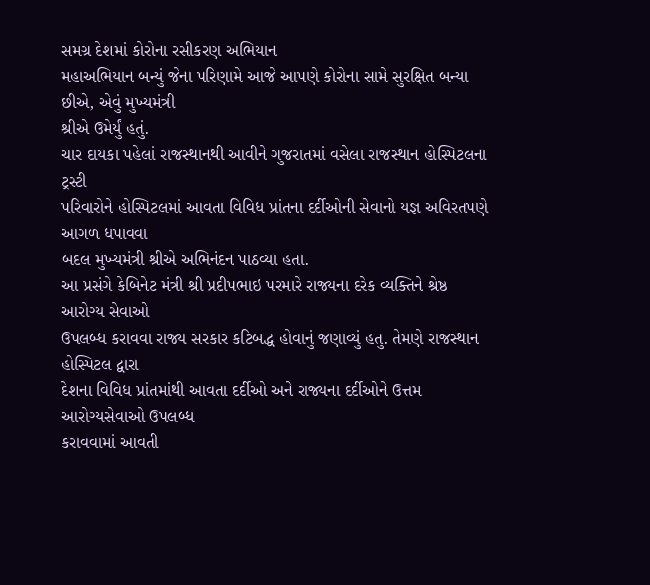સમગ્ર દેશમાં કોરોના રસીકરણ અભિયાન
મહાઅભિયાન બન્યું જેના પરિણામે આજે આપણે કોરોના સામે સુરક્ષિત બન્યા છીએ, એવું મુખ્યમંત્રી
શ્રીએ ઉમેર્યું હતું.
ચાર દાયકા પહેલાં રાજસ્થાનથી આવીને ગુજરાતમાં વસેલા રાજસ્થાન હોસ્પિટલના ટ્રસ્ટી
પરિવારોને હોસ્પિટલમાં આવતા વિવિધ પ્રાંતના દર્દીઓની સેવાનો યજ્ઞ અવિરતપણે આગળ ધપાવવા
બદલ મુખ્યમંત્રી શ્રીએ અભિનંદન પાઠવ્યા હતા.
આ પ્રસંગે કેબિનેટ મંત્રી શ્રી પ્રદીપભાઇ પરમારે રાજ્યના દરેક વ્યક્તિને શ્રેષ્ઠ આરોગ્ય સેવાઓ
ઉપલબ્ધ કરાવવા રાજ્ય સરકાર કટિબદ્ધ હોવાનું જણાવ્યું હતુ. તેમણે રાજસ્થાન હોસ્પિટલ દ્વારા
દેશના વિવિધ પ્રાંતમાંથી આવતા દર્દીઓ અને રાજ્યના દર્દીઓને ઉત્તમ આરોગ્યસેવાઓ ઉપલબ્ધ
કરાવવામાં આવતી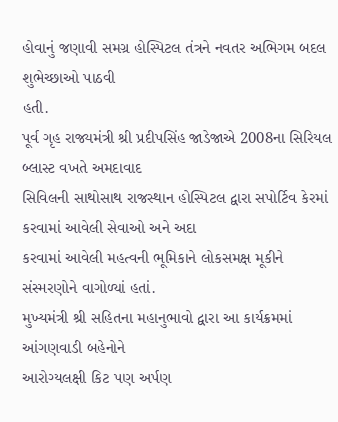હોવાનું જણાવી સમગ્ર હોસ્પિટલ તંત્રને નવતર અભિગમ બદલ શુભેચ્છાઓ પાઠવી
હતી.
પૂર્વ ગૃહ રાજ્યમંત્રી શ્રી પ્રદીપસિંહ જાડેજાએ 2008ના સિરિયલ બ્લાસ્ટ વખતે અમદાવાદ
સિવિલની સાથોસાથ રાજસ્થાન હોસ્પિટલ દ્વારા સપોર્ટિવ કેરમાં કરવામાં આવેલી સેવાઓ અને અદા
કરવામાં આવેલી મહત્વની ભૂમિકાને લોકસમક્ષ મૂકીને સંસ્મરણોને વાગોળ્યાં હતાં.
મુખ્યમંત્રી શ્રી સહિતના મહાનુભાવો દ્વારા આ કાર્યક્રમમાં આંગણવાડી બહેનોને
આરોગ્યલક્ષી કિટ પણ અર્પણ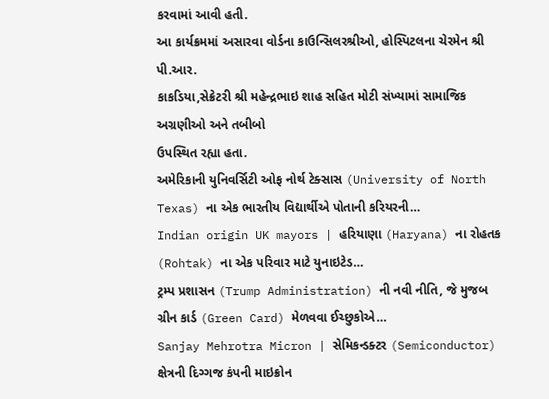કરવામાં આવી હતી.
આ કાર્યક્રમમાં અસારવા વોર્ડના કાઉન્સિલરશ્રીઓ, હોસ્પિટલના ચેરમેન શ્રી પી.આર.
કાકડિયા,સેક્રેટરી શ્રી મહેન્દ્રભાઇ શાહ સહિત મોટી સંખ્યામાં સામાજિક અગ્રણીઓ અને તબીબો
ઉપસ્થિત રહ્યા હતા.
અમેરિકાની યુનિવર્સિટી ઓફ નોર્થ ટેક્સાસ (University of North Texas) ના એક ભારતીય વિદ્યાર્થીએ પોતાની કરિયરની…
Indian origin UK mayors | હરિયાણા (Haryana) ના રોહતક (Rohtak) ના એક પરિવાર માટે યુનાઇટેડ…
ટ્રમ્પ પ્રશાસન (Trump Administration) ની નવી નીતિ, જે મુજબ ગ્રીન કાર્ડ (Green Card) મેળવવા ઈચ્છુકોએ…
Sanjay Mehrotra Micron | સેમિકન્ડક્ટર (Semiconductor) ક્ષેત્રની દિગ્ગજ કંપની માઇક્રોન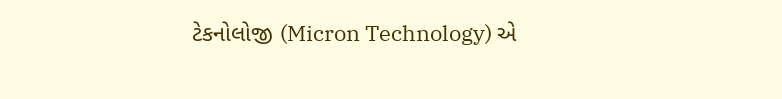ટેકનોલોજી (Micron Technology) એ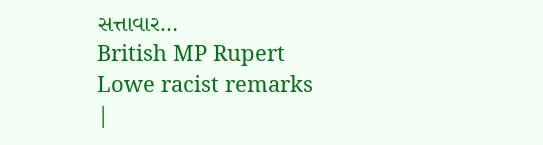સત્તાવાર…
British MP Rupert Lowe racist remarks |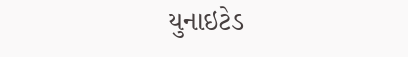યુનાઇટેડ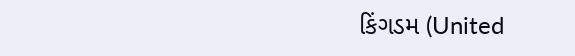કિંગડમ (United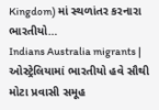Kingdom) માં સ્થળાંતર કરનારા ભારતીયો…
Indians Australia migrants | ઓસ્ટ્રેલિયામાં ભારતીયો હવે સૌથી મોટા પ્રવાસી સમૂહ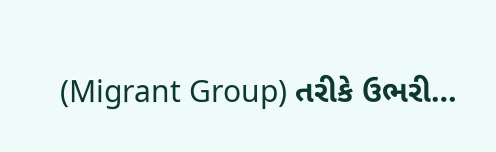(Migrant Group) તરીકે ઉભરી…